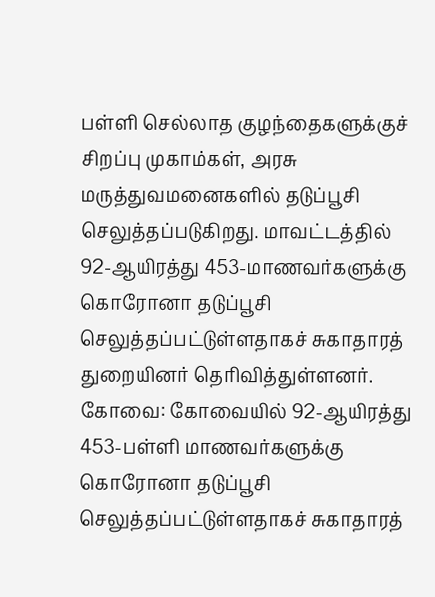பள்ளி செல்லாத குழந்தைகளுக்குச் சிறப்பு முகாம்கள், அரசு மருத்துவமனைகளில் தடுப்பூசி செலுத்தப்படுகிறது. மாவட்டத்தில் 92-ஆயிரத்து 453-மாணவர்களுக்கு கொரோனா தடுப்பூசி செலுத்தப்பட்டுள்ளதாகச் சுகாதாரத் துறையினர் தெரிவித்துள்ளனர்.
கோவை: கோவையில் 92-ஆயிரத்து 453-பள்ளி மாணவர்களுக்கு கொரோனா தடுப்பூசி செலுத்தப்பட்டுள்ளதாகச் சுகாதாரத்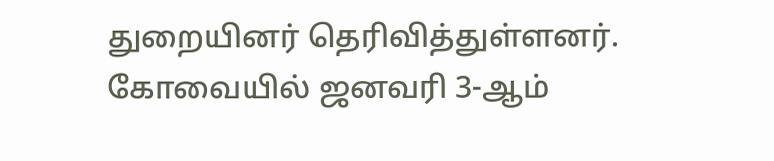துறையினர் தெரிவித்துள்ளனர்.
கோவையில் ஜனவரி 3-ஆம்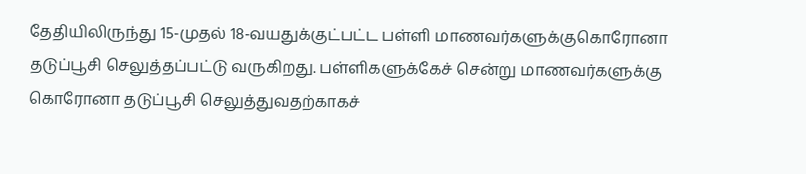தேதியிலிருந்து 15-முதல் 18-வயதுக்குட்பட்ட பள்ளி மாணவர்களுக்குகொரோனா தடுப்பூசி செலுத்தப்பட்டு வருகிறது. பள்ளிகளுக்கேச் சென்று மாணவர்களுக்கு கொரோனா தடுப்பூசி செலுத்துவதற்காகச்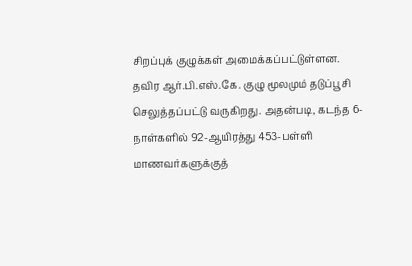சிறப்புக் குழுக்கள் அமைக்கப்பட்டுள்ளன.
தவிர ஆர்.பி.எஸ்.கே. குழு மூலமும் தடுப்பூசி செலுத்தப்பட்டு வருகிறது. அதன்படி, கடந்த 6- நாள்களில் 92-ஆயிரத்து 453-பள்ளி மாணவர்களுக்குத்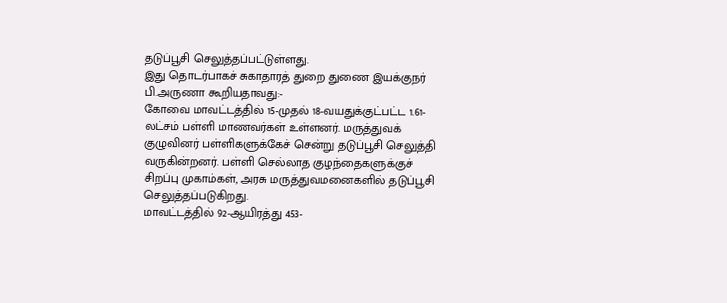தடுப்பூசி செலுத்தப்பட்டுள்ளது.
இது தொடர்பாகச் சுகாதாரத் துறை துணை இயக்குநர் பி.அருணா கூறியதாவது:-
கோவை மாவட்டத்தில் 15-முதல் 18-வயதுக்குட்பட்ட 1.61-லட்சம் பள்ளி மாணவர்கள் உள்ளனர். மருத்துவக் குழுவினர் பள்ளிகளுக்கேச் சென்று தடுப்பூசி செலுத்தி வருகின்றனர். பள்ளி செல்லாத குழந்தைகளுக்குச் சிறப்பு முகாம்கள், அரசு மருத்துவமனைகளில் தடுப்பூசி செலுத்தப்படுகிறது.
மாவட்டத்தில் 92-ஆயிரத்து 453-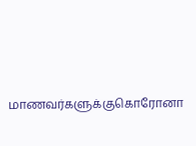மாணவர்களுக்குகொரோனா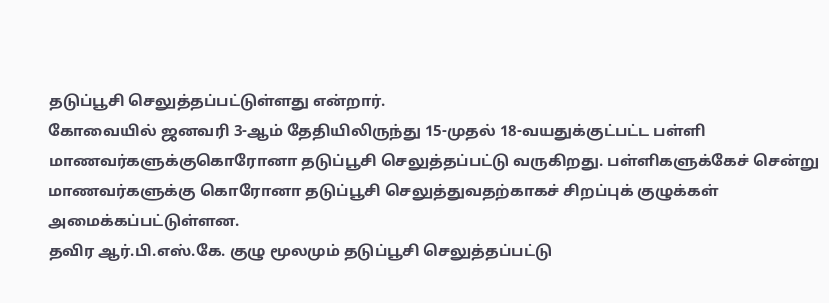தடுப்பூசி செலுத்தப்பட்டுள்ளது என்றார்.
கோவையில் ஜனவரி 3-ஆம் தேதியிலிருந்து 15-முதல் 18-வயதுக்குட்பட்ட பள்ளி மாணவர்களுக்குகொரோனா தடுப்பூசி செலுத்தப்பட்டு வருகிறது. பள்ளிகளுக்கேச் சென்று மாணவர்களுக்கு கொரோனா தடுப்பூசி செலுத்துவதற்காகச் சிறப்புக் குழுக்கள் அமைக்கப்பட்டுள்ளன.
தவிர ஆர்.பி.எஸ்.கே. குழு மூலமும் தடுப்பூசி செலுத்தப்பட்டு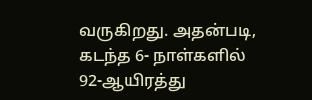வருகிறது. அதன்படி, கடந்த 6- நாள்களில் 92-ஆயிரத்து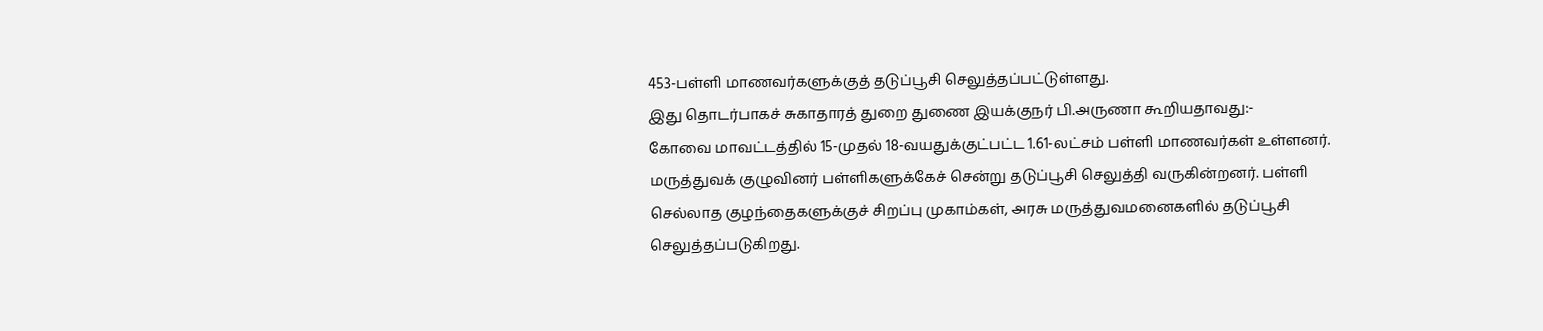453-பள்ளி மாணவர்களுக்குத் தடுப்பூசி செலுத்தப்பட்டுள்ளது.
இது தொடர்பாகச் சுகாதாரத் துறை துணை இயக்குநர் பி.அருணா கூறியதாவது:-
கோவை மாவட்டத்தில் 15-முதல் 18-வயதுக்குட்பட்ட 1.61-லட்சம் பள்ளி மாணவர்கள் உள்ளனர். மருத்துவக் குழுவினர் பள்ளிகளுக்கேச் சென்று தடுப்பூசி செலுத்தி வருகின்றனர். பள்ளி செல்லாத குழந்தைகளுக்குச் சிறப்பு முகாம்கள், அரசு மருத்துவமனைகளில் தடுப்பூசி செலுத்தப்படுகிறது.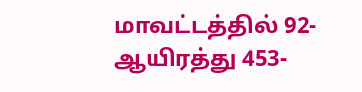மாவட்டத்தில் 92-ஆயிரத்து 453-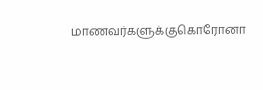மாணவர்களுக்குகொரோனா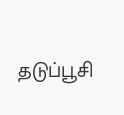தடுப்பூசி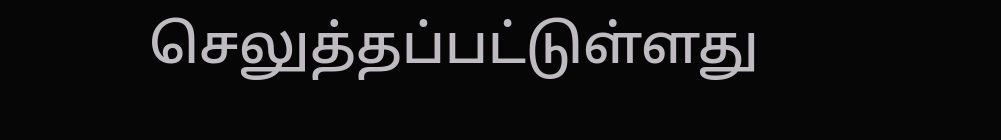செலுத்தப்பட்டுள்ளது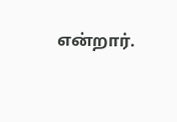என்றார்.